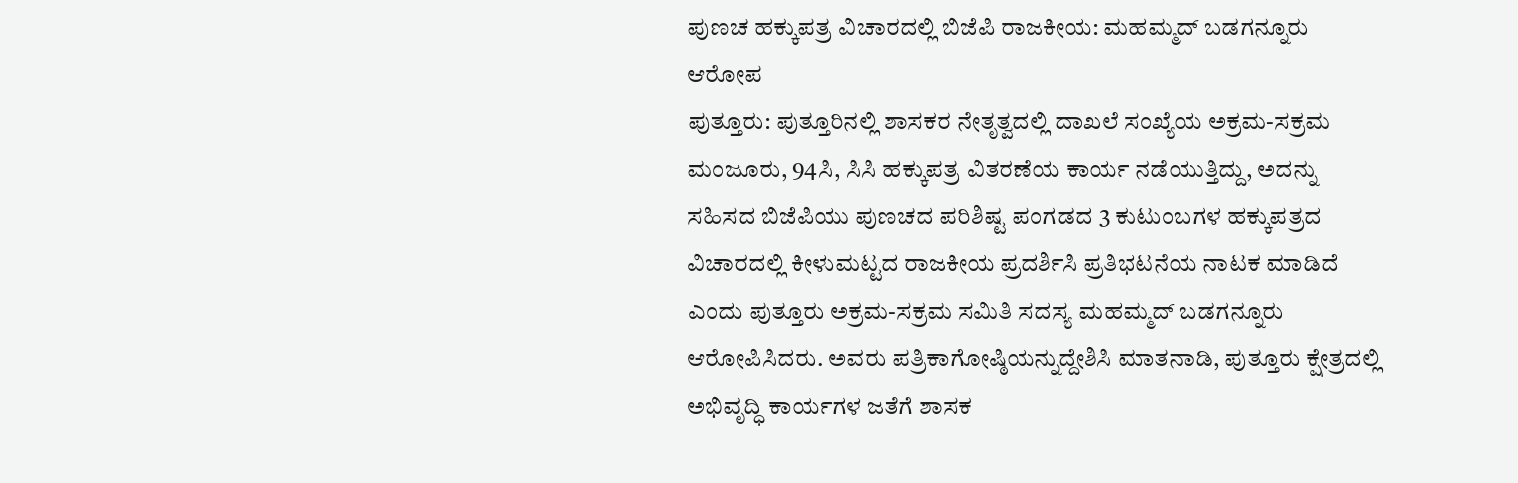ಪುಣಚ ಹಕ್ಕುಪತ್ರ ವಿಚಾರದಲ್ಲಿ ಬಿಜೆಪಿ ರಾಜಕೀಯ: ಮಹಮ್ಮದ್ ಬಡಗನ್ನೂರು ಆರೋಪ
ಪುತ್ತೂರು: ಪುತ್ತೂರಿನಲ್ಲಿ ಶಾಸಕರ ನೇತೃತ್ವದಲ್ಲಿ ದಾಖಲೆ ಸಂಖ್ಯೆಯ ಅಕ್ರಮ-ಸಕ್ರಮ ಮಂಜೂರು, 94ಸಿ, ಸಿಸಿ ಹಕ್ಕುಪತ್ರ ವಿತರಣೆಯ ಕಾರ್ಯ ನಡೆಯುತ್ತಿದ್ದು, ಅದನ್ನು ಸಹಿಸದ ಬಿಜೆಪಿಯು ಪುಣಚದ ಪರಿಶಿಷ್ಟ ಪಂಗಡದ 3 ಕುಟುಂಬಗಳ ಹಕ್ಕುಪತ್ರದ ವಿಚಾರದಲ್ಲಿ ಕೀಳುಮಟ್ಟದ ರಾಜಕೀಯ ಪ್ರದರ್ಶಿಸಿ ಪ್ರತಿಭಟನೆಯ ನಾಟಕ ಮಾಡಿದೆ ಎಂದು ಪುತ್ತೂರು ಅಕ್ರಮ-ಸಕ್ರಮ ಸಮಿತಿ ಸದಸ್ಯ ಮಹಮ್ಮದ್ ಬಡಗನ್ನೂರು ಆರೋಪಿಸಿದರು. ಅವರು ಪತ್ರಿಕಾಗೋಷ್ಠಿಯನ್ನುದ್ದೇಶಿಸಿ ಮಾತನಾಡಿ, ಪುತ್ತೂರು ಕ್ಷೇತ್ರದಲ್ಲಿ ಅಭಿವೃದ್ಧಿ ಕಾರ್ಯಗಳ ಜತೆಗೆ ಶಾಸಕ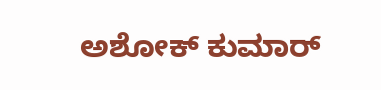ಅಶೋಕ್ ಕುಮಾರ್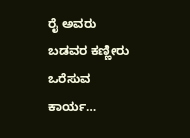ರೈ ಅವರು ಬಡವರ ಕಣ್ಣೀರು ಒರೆಸುವ ಕಾರ್ಯ…